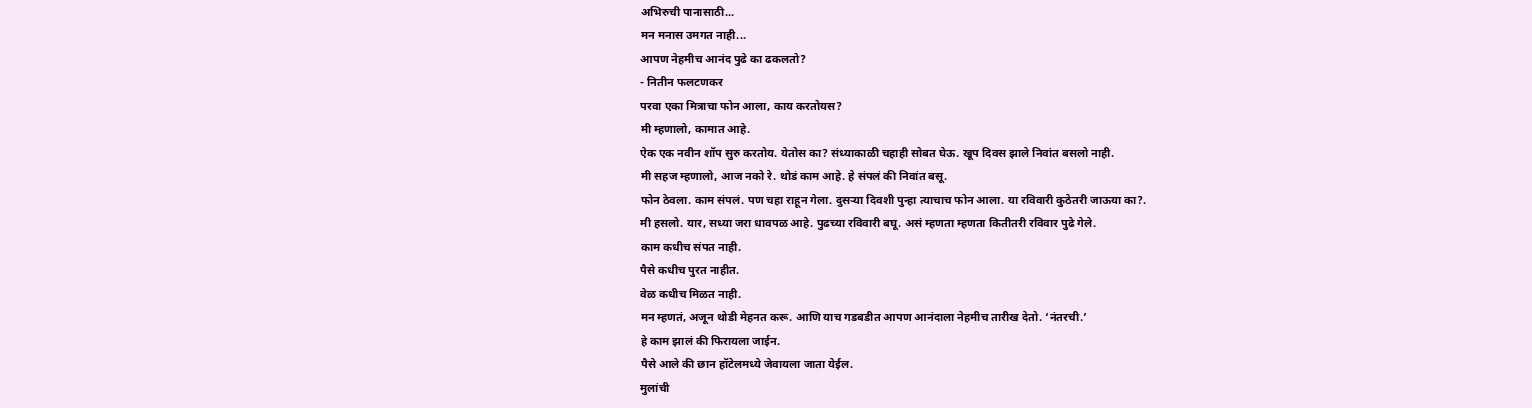अभिरुची पानासाठी...
मन मनास उमगत नाही...
आपण नेहमीच आनंद पुढे का ढकलतो?
- नितीन फलटणकर
परवा एका मित्राचा फोन आला, काय करतोयस?
मी म्हणालो, कामात आहे.
ऐक एक नवीन शॉप सुरु करतोय. येतोस का? संध्याकाळी चहाही सोबत घेऊ. खूप दिवस झाले निवांत बसलो नाही.
मी सहज म्हणालो, आज नको रे. थोडं काम आहे. हे संपलं की निवांत बसू.
फोन ठेवला. काम संपलं. पण चहा राहून गेला. दुसऱ्या दिवशी पुन्हा त्याचाच फोन आला. या रविवारी कुठेतरी जाऊया का?.
मी हसलो. यार, सध्या जरा धावपळ आहे. पुढच्या रविवारी बघू. असं म्हणता म्हणता कितीतरी रविवार पुढे गेले.
काम कधीच संपत नाही.
पैसे कधीच पुरत नाहीत.
वेळ कधीच मिळत नाही.
मन म्हणतं, अजून थोडी मेहनत करू. आणि याच गडबडीत आपण आनंदाला नेहमीच तारीख देतो. ‘नंतरची.’
हे काम झालं की फिरायला जाईन.
पैसे आले की छान हॉटेलमध्ये जेवायला जाता येईल.
मुलांची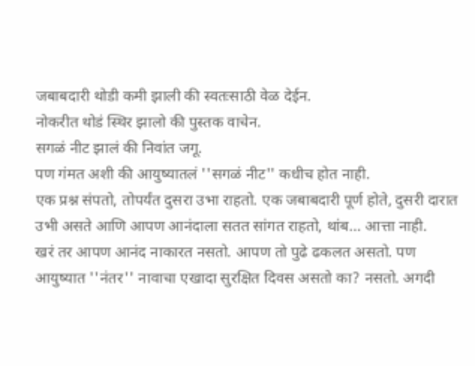जबाबदारी थोडी कमी झाली की स्वतःसाठी वेळ देईन.
नोकरीत थोडं स्थिर झालो की पुस्तक वाचेन.
सगळं नीट झालं की निवांत जगू.
पण गंमत अशी की आयुष्यातलं ''सगळं नीट'' कधीच होत नाही.
एक प्रश्न संपतो, तोपर्यंत दुसरा उभा राहतो. एक जबाबदारी पूर्ण होते, दुसरी दारात उभी असते आणि आपण आनंदाला सतत सांगत राहतो, थांब... आत्ता नाही.
खरं तर आपण आनंद नाकारत नसतो. आपण तो पुढे ढकलत असतो. पण आयुष्यात ''नंतर'' नावाचा एखादा सुरक्षित दिवस असतो का? नसतो. अगदी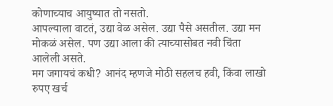कोणाच्याच आयुष्यात तो नसतो.
आपल्याला वाटतं, उद्या वेळ असेल. उद्या पैसे असतील. उद्या मन मोकळं असेल. पण उद्या आला की त्याच्यासोबत नवी चिंता आलेली असते.
मग जगायचं कधी? आनंद म्हणजे मोठी सहलच हवी, किंवा लाखो रुपए खर्च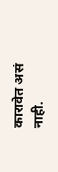कारावेत असं नाही.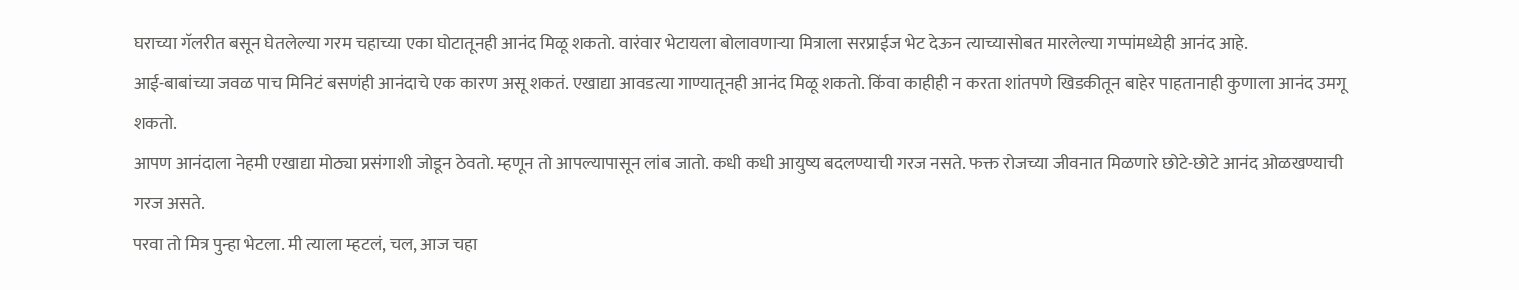घराच्या गॅलरीत बसून घेतलेल्या गरम चहाच्या एका घोटातूनही आनंद मिळू शकतो. वारंवार भेटायला बोलावणाऱ्या मित्राला सरप्राईज भेट देऊन त्याच्यासोबत मारलेल्या गप्पांमध्येही आनंद आहे.
आई-बाबांच्या जवळ पाच मिनिटं बसणंही आनंदाचे एक कारण असू शकतं. एखाद्या आवडत्या गाण्यातूनही आनंद मिळू शकतो. किंवा काहीही न करता शांतपणे खिडकीतून बाहेर पाहतानाही कुणाला आनंद उमगू शकतो.
आपण आनंदाला नेहमी एखाद्या मोठ्या प्रसंगाशी जोडून ठेवतो. म्हणून तो आपल्यापासून लांब जातो. कधी कधी आयुष्य बदलण्याची गरज नसते. फक्त रोजच्या जीवनात मिळणारे छोटे-छोटे आनंद ओळखण्याची गरज असते.
परवा तो मित्र पुन्हा भेटला. मी त्याला म्हटलं, चल, आज चहा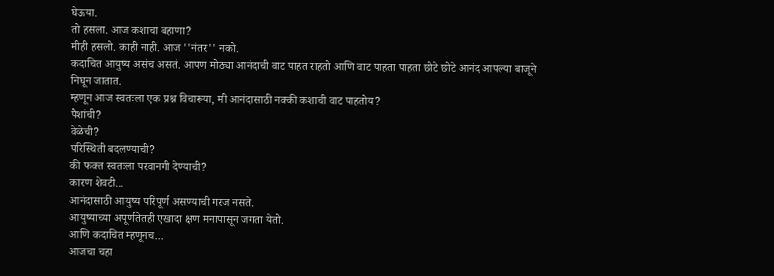घेऊया.
तो हसला. आज कशाचा बहाणा?
मीही हसलो. काही नाही. आज ''नंतर'' नको.
कदाचित आयुष्य असंच असतं. आपण मोठ्या आनंदाची वाट पाहत राहतो आणि वाट पाहता पाहता छोटे छोटे आनंद आपल्या बाजूने निघून जातात.
म्हणून आज स्वतःला एक प्रश्न विचारूया, मी आनंदासाठी नक्की कशाची वाट पाहतोय?
पैशांची?
वेळेची?
परिस्थिती बदलण्याची?
की फक्त स्वतःला परवानगी देण्याची?
कारण शेवटी...
आनंदासाठी आयुष्य परिपूर्ण असण्याची गरज नसते.
आयुष्याच्या अपूर्णतेतही एखादा क्षण मनापासून जगता येतो.
आणि कदाचित म्हणूनच...
आजचा चहा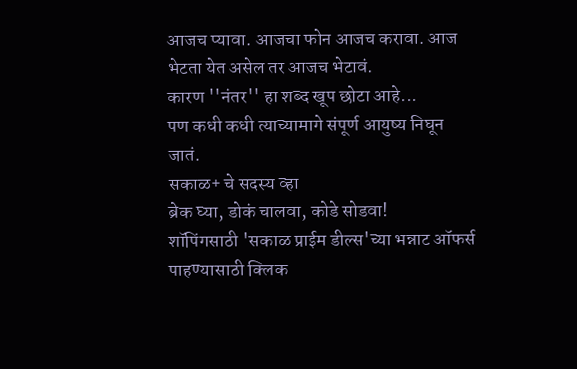आजच प्यावा. आजचा फोन आजच करावा. आज भेटता येत असेल तर आजच भेटावं.
कारण ''नंतर'' हा शब्द खूप छोटा आहे...
पण कधी कधी त्याच्यामागे संपूर्ण आयुष्य निघून जातं.
सकाळ+ चे सदस्य व्हा
ब्रेक घ्या, डोकं चालवा, कोडे सोडवा!
शॉपिंगसाठी 'सकाळ प्राईम डील्स'च्या भन्नाट ऑफर्स पाहण्यासाठी क्लिक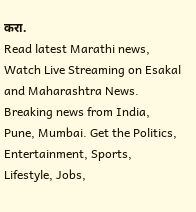करा.
Read latest Marathi news, Watch Live Streaming on Esakal and Maharashtra News. Breaking news from India, Pune, Mumbai. Get the Politics, Entertainment, Sports, Lifestyle, Jobs,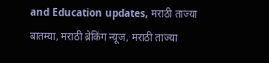and Education updates, मराठी ताज्या बातम्या, मराठी ब्रेकिंग न्यूज, मराठी ताज्या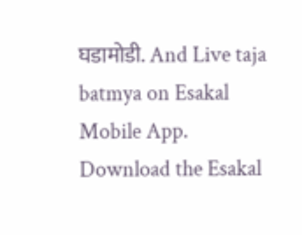घडामोडी. And Live taja batmya on Esakal Mobile App. Download the Esakal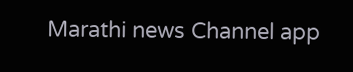Marathi news Channel app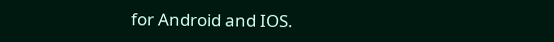for Android and IOS.